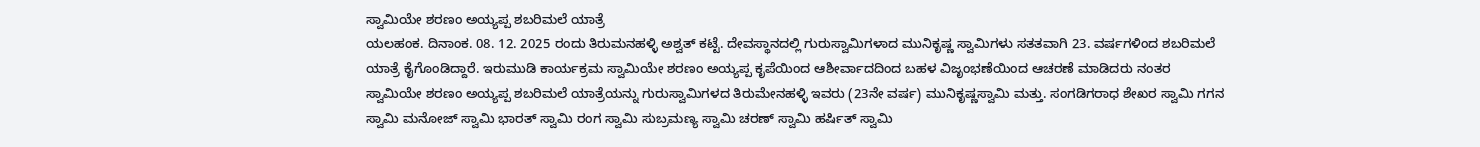ಸ್ವಾಮಿಯೇ ಶರಣಂ ಅಯ್ಯಪ್ಪ ಶಬರಿಮಲೆ ಯಾತ್ರೆ
ಯಲಹಂಕ. ದಿನಾಂಕ. 08. 12. 2025 ರಂದು ತಿರುಮನಹಳ್ಳಿ ಅಶ್ವತ್ ಕಟ್ಟೆ. ದೇವಸ್ಥಾನದಲ್ಲಿ ಗುರುಸ್ವಾಮಿಗಳಾದ ಮುನಿಕೃಷ್ಣ ಸ್ವಾಮಿಗಳು ಸತತವಾಗಿ 23. ವರ್ಷಗಳಿಂದ ಶಬರಿಮಲೆ ಯಾತ್ರೆ ಕೈಗೊಂಡಿದ್ದಾರೆ. ಇರುಮುಡಿ ಕಾರ್ಯಕ್ರಮ ಸ್ವಾಮಿಯೇ ಶರಣಂ ಅಯ್ಯಪ್ಪ ಕೃಪೆಯಿಂದ ಆಶೀರ್ವಾದದಿಂದ ಬಹಳ ವಿಜೃಂಭಣೆಯಿಂದ ಆಚರಣೆ ಮಾಡಿದರು ನಂತರ
ಸ್ವಾಮಿಯೇ ಶರಣಂ ಅಯ್ಯಪ್ಪ ಶಬರಿಮಲೆ ಯಾತ್ರೆಯನ್ನು ಗುರುಸ್ವಾಮಿಗಳದ ತಿರುಮೇನಹಳ್ಳಿ ಇವರು (23ನೇ ವರ್ಷ) ಮುನಿಕೃಷ್ಣಸ್ವಾಮಿ ಮತ್ತು. ಸಂಗಡಿಗರಾಧ ಶೇಖರ ಸ್ವಾಮಿ ಗಗನ ಸ್ವಾಮಿ ಮನೋಜ್ ಸ್ವಾಮಿ ಭಾರತ್ ಸ್ವಾಮಿ ರಂಗ ಸ್ವಾಮಿ ಸುಬ್ರಮಣ್ಯ ಸ್ವಾಮಿ ಚರಣ್ ಸ್ವಾಮಿ ಹರ್ಷಿತ್ ಸ್ವಾಮಿ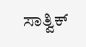ಸಾತ್ವಿಕ್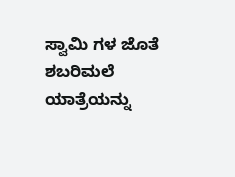ಸ್ವಾಮಿ ಗಳ ಜೊತೆ ಶಬರಿಮಲೆ ಯಾತ್ರೆಯನ್ನು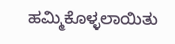ಹಮ್ಮಿಕೊಳ್ಳಲಾಯಿತು